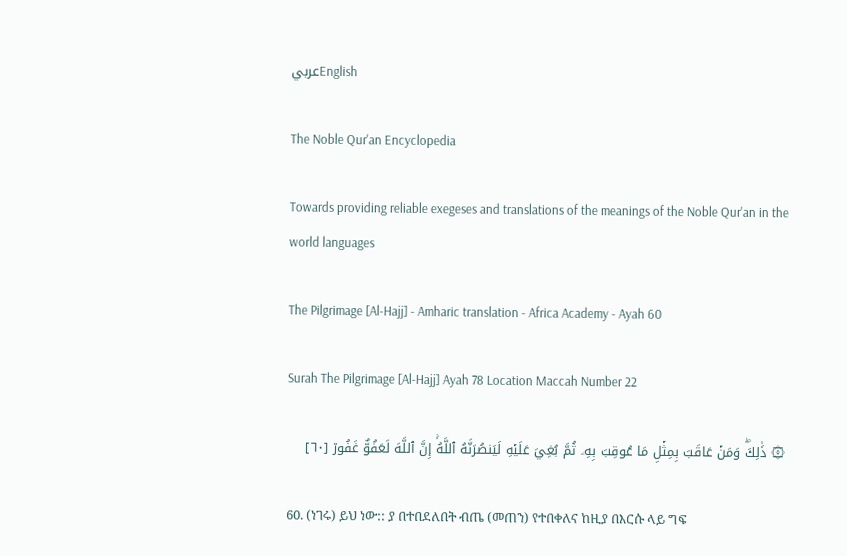عربيEnglish

The Noble Qur'an Encyclopedia

Towards providing reliable exegeses and translations of the meanings of the Noble Qur'an in the world languages

The Pilgrimage [Al-Hajj] - Amharic translation - Africa Academy - Ayah 60

Surah The Pilgrimage [Al-Hajj] Ayah 78 Location Maccah Number 22

۞ ذَٰلِكَۖ وَمَنۡ عَاقَبَ بِمِثۡلِ مَا عُوقِبَ بِهِۦ ثُمَّ بُغِيَ عَلَيۡهِ لَيَنصُرَنَّهُ ٱللَّهُۚ إِنَّ ٱللَّهَ لَعَفُوٌّ غَفُورٞ [٦٠]

60. (ነገሩ) ይህ ነው:: ያ በተበደለበት ብጤ (መጠን) የተበቀለና ከዚያ በእርሱ ላይ ግፍ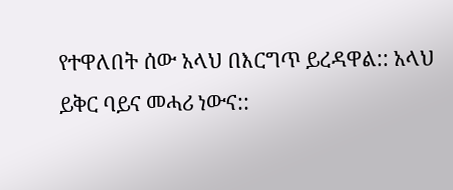የተዋለበት ሰው አላህ በእርግጥ ይረዳዋል:: አላህ ይቅር ባይና መሓሪ ነውና::